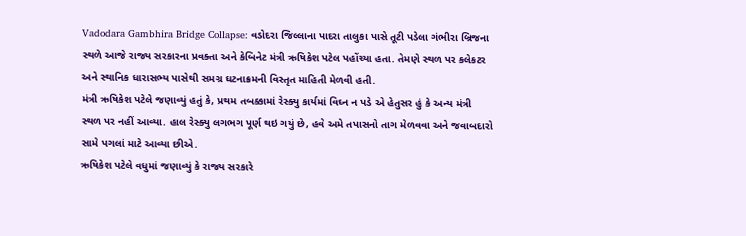Vadodara Gambhira Bridge Collapse: વડોદરા જિલ્લાના પાદરા તાલુકા પાસે તૂટી પડેલા ગંભીરા બ્રિજના સ્થળે આજે રાજ્ય સરકારના પ્રવક્તા અને કેબિનેટ મંત્રી ઋષિકેશ પટેલ પહોંચ્યા હતા. તેમણે સ્થળ પર કલેકટર અને સ્થાનિક ધારાસભ્ય પાસેથી સમગ્ર ઘટનાક્રમની વિસ્તૃત માહિતી મેળવી હતી.
મંત્રી ઋષિકેશ પટેલે જણાવ્યું હતું કે, પ્રથમ તબક્કામાં રેસ્ક્યુ કાર્યમાં વિઘ્ન ન પડે એ હેતુસર હું કે અન્ય મંત્રી સ્થળ પર નહીં આવ્યા. હાલ રેસ્ક્યુ લગભગ પૂર્ણ થઇ ગયું છે, હવે અમે તપાસનો તાગ મેળવવા અને જવાબદારો સામે પગલાં માટે આવ્યા છીએ.
ઋષિકેશ પટેલે વધુમાં જણાવ્યું કે રાજ્ય સરકારે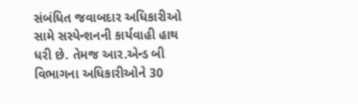સંબંધિત જવાબદાર અધિકારીઓ સામે સસ્પેન્શનની કાર્યવાહી હાથ ધરી છે. તેમજ આર.એન્ડ બી વિભાગના અધિકારીઓને 30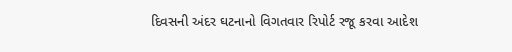દિવસની અંદર ઘટનાનો વિગતવાર રિપોર્ટ રજૂ કરવા આદેશ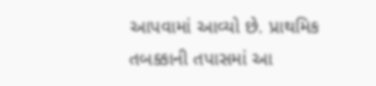આપવામાં આવ્યો છે. પ્રાથમિક તબક્કાની તપાસમાં આ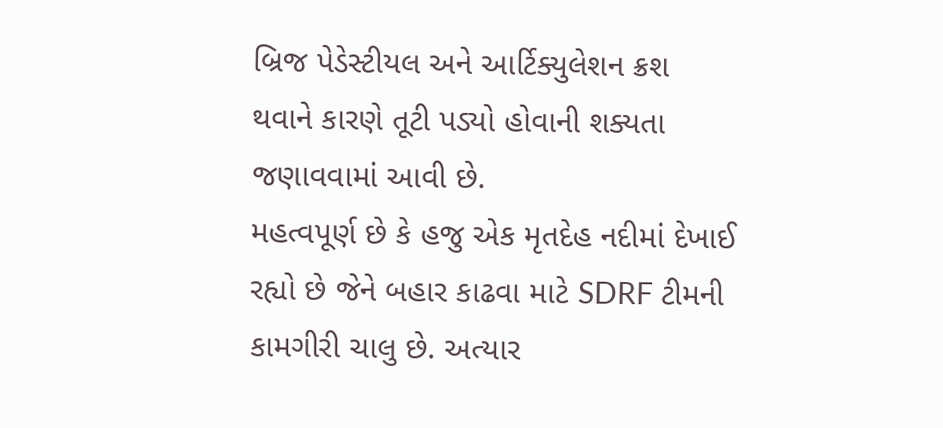બ્રિજ પેડેસ્ટીયલ અને આર્ટિક્યુલેશન ક્રશ થવાને કારણે તૂટી પડ્યો હોવાની શક્યતા જણાવવામાં આવી છે.
મહત્વપૂર્ણ છે કે હજુ એક મૃતદેહ નદીમાં દેખાઈ રહ્યો છે જેને બહાર કાઢવા માટે SDRF ટીમની કામગીરી ચાલુ છે. અત્યાર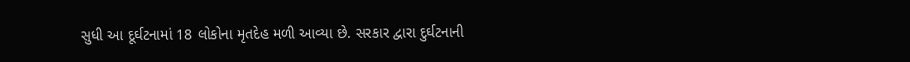સુધી આ દૂર્ઘટનામાં 18 લોકોના મૃતદેહ મળી આવ્યા છે. સરકાર દ્વારા દુર્ઘટનાની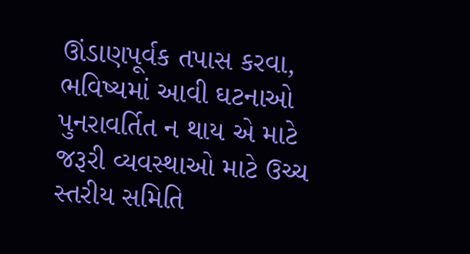ઊંડાણપૂર્વક તપાસ કરવા, ભવિષ્યમાં આવી ઘટનાઓ પુનરાવર્તિત ન થાય એ માટે જરૂરી વ્યવસ્થાઓ માટે ઉચ્ચ સ્તરીય સમિતિ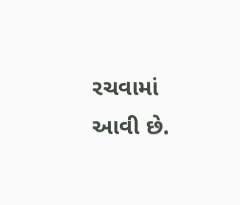રચવામાં આવી છે.